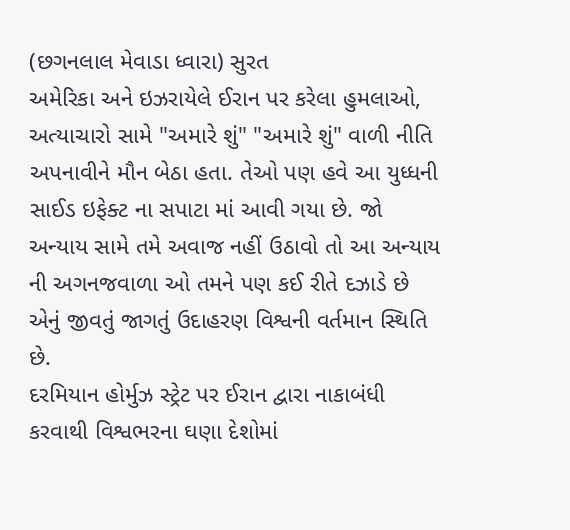(છગનલાલ મેવાડા ધ્વારા) સુરત
અમેરિકા અને ઇઝરાયેલે ઈરાન પર કરેલા હુમલાઓ, અત્યાચારો સામે "અમારે શું" "અમારે શું" વાળી નીતિ અપનાવીને મૌન બેઠા હતા. તેઓ પણ હવે આ યુધ્ધની સાઈડ ઇફેક્ટ ના સપાટા માં આવી ગયા છે. જો અન્યાય સામે તમે અવાજ નહીં ઉઠાવો તો આ અન્યાય ની અગનજવાળા ઓ તમને પણ કઈ રીતે દઝાડે છે એનું જીવતું જાગતું ઉદાહરણ વિશ્વની વર્તમાન સ્થિતિ છે.
દરમિયાન હોર્મુઝ સ્ટ્રેટ પર ઈરાન દ્વારા નાકાબંધી કરવાથી વિશ્વભરના ઘણા દેશોમાં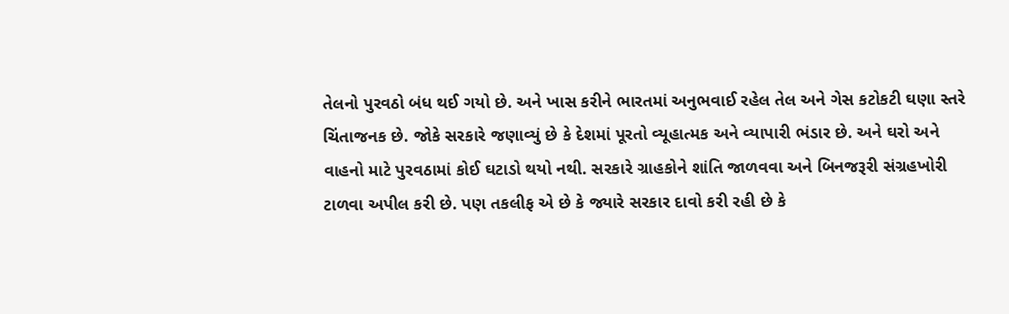તેલનો પુરવઠો બંધ થઈ ગયો છે. અને ખાસ કરીને ભારતમાં અનુભવાઈ રહેલ તેલ અને ગેસ કટોકટી ઘણા સ્તરે ચિંતાજનક છે. જોકે સરકારે જણાવ્યું છે કે દેશમાં પૂરતો વ્યૂહાત્મક અને વ્યાપારી ભંડાર છે. અને ઘરો અને વાહનો માટે પુરવઠામાં કોઈ ઘટાડો થયો નથી. સરકારે ગ્રાહકોને શાંતિ જાળવવા અને બિનજરૂરી સંગ્રહખોરી ટાળવા અપીલ કરી છે. પણ તકલીફ એ છે કે જ્યારે સરકાર દાવો કરી રહી છે કે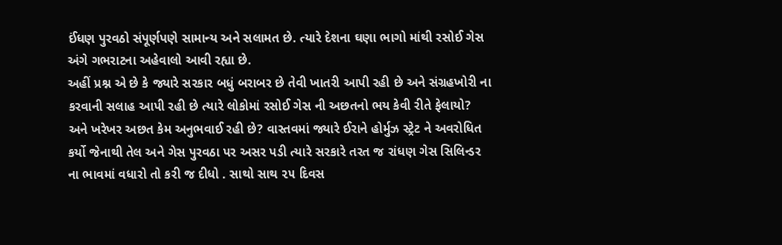ઈંધણ પુરવઠો સંપૂર્ણપણે સામાન્ય અને સલામત છે. ત્યારે દેશના ઘણા ભાગો માંથી રસોઈ ગેસ અંગે ગભરાટના અહેવાલો આવી રહ્યા છે.
અહીં પ્રશ્ન એ છે કે જ્યારે સરકાર બધું બરાબર છે તેવી ખાતરી આપી રહી છે અને સંગ્રહખોરી ના કરવાની સલાહ આપી રહી છે ત્યારે લોકોમાં રસોઈ ગેસ ની અછતનો ભય કેવી રીતે ફેલાયો? અને ખરેખર અછત કેમ અનુભવાઈ રહી છે? વાસ્તવમાં જ્યારે ઈરાને હોર્મુઝ સ્ટ્રેટ ને અવરોધિત કર્યો જેનાથી તેલ અને ગેસ પુરવઠા પર અસર પડી ત્યારે સરકારે તરત જ રાંધણ ગેસ સિલિન્ડર ના ભાવમાં વધારો તો કરી જ દીધો . સાથો સાથ ૨૫ દિવસ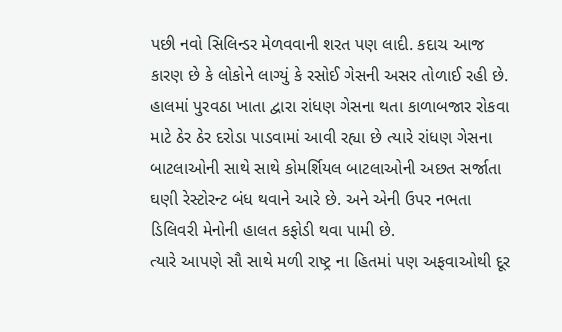પછી નવો સિલિન્ડર મેળવવાની શરત પણ લાદી. કદાચ આજ કારણ છે કે લોકોને લાગ્યું કે રસોઈ ગેસની અસર તોળાઈ રહી છે.
હાલમાં પુરવઠા ખાતા દ્વારા રાંધણ ગેસના થતા કાળાબજાર રોકવા માટે ઠેર ઠેર દરોડા પાડવામાં આવી રહ્યા છે ત્યારે રાંધણ ગેસના બાટલાઓની સાથે સાથે કોમર્શિયલ બાટલાઓની અછત સર્જાતા ઘણી રેસ્ટોરન્ટ બંધ થવાને આરે છે. અને એની ઉપર નભતા ડિલિવરી મેનોની હાલત કફોડી થવા પામી છે.
ત્યારે આપણે સૌ સાથે મળી રાષ્ટ્ર ના હિતમાં પણ અફવાઓથી દૂર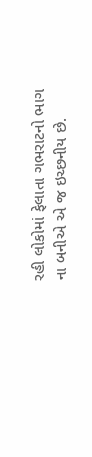રહી લોકોમાં ફેલાતા ગભરાટનો ભાગ ના બનીએ એ જ ઇચ્છનીય છે.